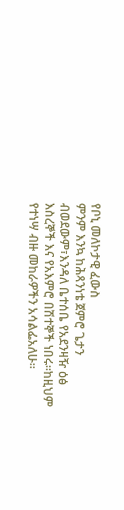የቦኒ መለኮታዊ ፈውስ
ምንም እንኳ ከሕጻንነቴ ጀምሮ ጌታን ብወደውም፣እንዳለ ቤተሰቤ የአደንዛዥ ዕፅ እስረኞች እና የአእምሮ በሽተኞች ነበሩ፡፡ከዚህም የተነሣ ብዙ መከራዎችን አሳልፌአለሁ፡፡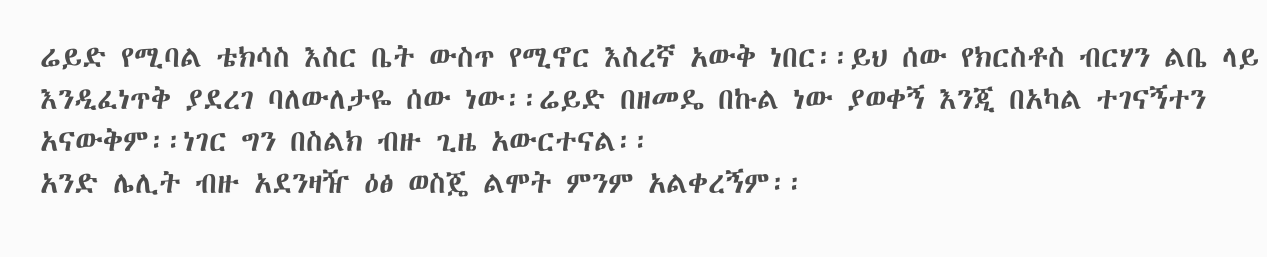ሬይድ የሚባል ቴክሳስ እስር ቤት ውስጥ የሚኖር እስረኛ አውቅ ነበር፡፡ይህ ሰው የክርስቶስ ብርሃን ልቤ ላይ እንዲፈነጥቅ ያደረገ ባለውለታዬ ሰው ነው፡፡ሬይድ በዘመዴ በኩል ነው ያወቀኝ እንጂ በአካል ተገናኝተን አናውቅም፡፡ነገር ግን በስልክ ብዙ ጊዜ አውርተናል፡፡
አንድ ሌሊት ብዙ አደንዛዥ ዕፅ ወስጄ ልሞት ምንም አልቀረኝም፡፡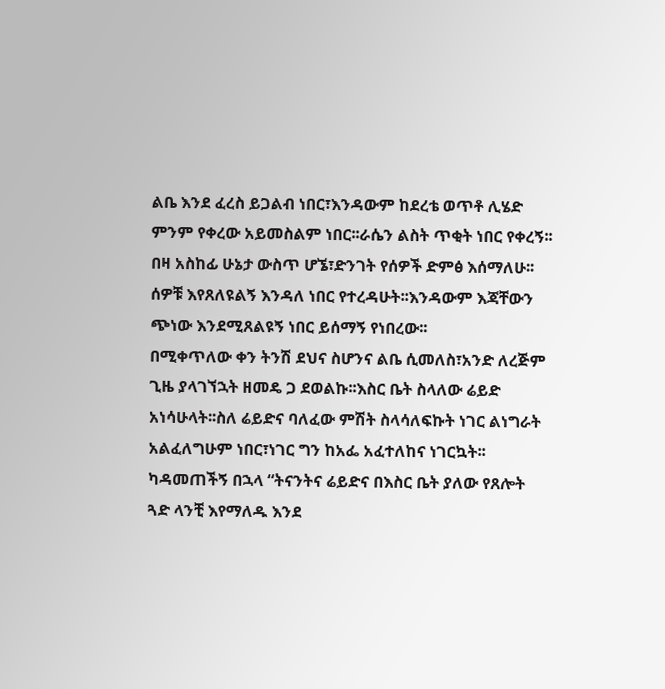ልቤ እንደ ፈረስ ይጋልብ ነበር፣እንዳውም ከደረቴ ወጥቶ ሊሄድ ምንም የቀረው አይመስልም ነበር፡፡ራሴን ልስት ጥቂት ነበር የቀረኝ፡፡በዛ አስከፊ ሁኔታ ውስጥ ሆኜ፣ድንገት የሰዎች ድምፅ እሰማለሁ፡፡ሰዎቹ እየጸለዩልኝ እንዳለ ነበር የተረዳሁት፡፡እንዳውም እጃቸውን ጭነው እንደሚጸልዩኝ ነበር ይሰማኝ የነበረው፡፡
በሚቀጥለው ቀን ትንሽ ደህና ስሆንና ልቤ ሲመለስ፣አንድ ለረጅም ጊዜ ያላገኘኋት ዘመዴ ጋ ደወልኩ፡፡እስር ቤት ስላለው ሬይድ አነሳሁላት፡፡ስለ ሬይድና ባለፈው ምሽት ስላሳለፍኩት ነገር ልነግራት አልፈለግሁም ነበር፣ነገር ግን ከአፌ አፈተለከና ነገርኳት፡፡ካዳመጠችኝ በኋላ “ትናንትና ሬይድና በእስር ቤት ያለው የጸሎት ጓድ ላንቺ እየማለዱ እንደ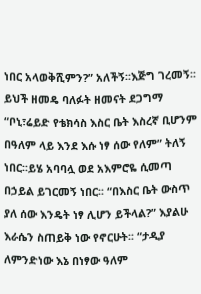ነበር አላወቅሺምን?” አለችኝ፡፡እጅግ ገረመኝ፡፡
ይህች ዘመዴ ባለፉት ዘመናት ደጋግማ “ቦኒ፣ሬይድ የቴክሳስ እስር ቤት እስረኛ ቢሆንም በዓለም ላይ እንደ እሱ ነፃ ሰው የለም” ትለኝ ነበር፡፡ይሄ አባባሏ ወደ አእምሮዬ ሲመጣ በኃይል ይገርመኝ ነበር፡፡ “በእስር ቤት ውስጥ ያለ ሰው እንዴት ነፃ ሊሆን ይችላል?” እያልሁ እራሴን ስጠይቅ ነው የኖርሁት፡፡ “ታዲያ ለምንድነው እኔ በነፃው ዓለም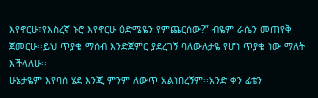እየኖርሁ፣የእስረኛ ኑሮ እየኖርሁ ዕድሜዬን የምጨርሰው?” ብዬም ራሴን መጠየቅ ጀመርሁ፡፡ይህ ጥያቄ ማሰብ እንድጀምር ያደረገኝ ባለውለታዬ የሆነ ጥያቄ ነው ማለት እችላለሁ፡፡
ሁኔታዬም እየባሰ ሄደ እንጂ ምንም ለውጥ አልነበረኝም፡፡አንድ ቀን ፊቴን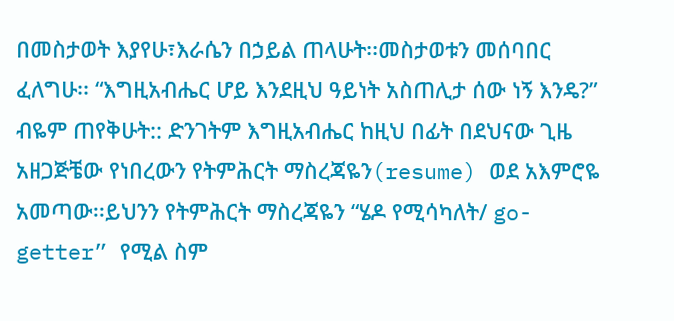በመስታወት እያየሁ፣እራሴን በኃይል ጠላሁት፡፡መስታወቱን መሰባበር ፈለግሁ፡፡ “እግዚአብሔር ሆይ እንደዚህ ዓይነት አስጠሊታ ሰው ነኝ እንዴ?” ብዬም ጠየቅሁት:: ድንገትም እግዚአብሔር ከዚህ በፊት በደህናው ጊዜ አዘጋጅቼው የነበረውን የትምሕርት ማስረጃዬን(resume) ወደ አእምሮዬ አመጣው፡፡ይህንን የትምሕርት ማስረጃዬን “ሄዶ የሚሳካለት/ go-getter” የሚል ስም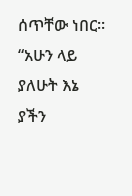ሰጥቸው ነበር፡፡ “አሁን ላይ ያለሁት እኔ ያችን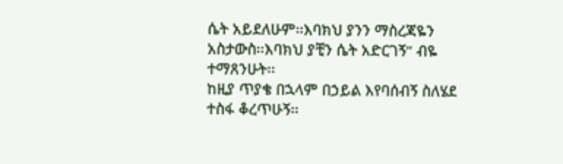ሴት አይደለሁም፡፡እባክህ ያንን ማስረጃዬን አስታውስ፡፡እባክህ ያቺን ሴት አድርገኝ” ብዬ ተማጸንሁት፡፡
ከዚያ ጥያቄ በኋላም በኃይል እየባሰብኝ ስለሄደ ተስፋ ቆረጥሁኝ፡፡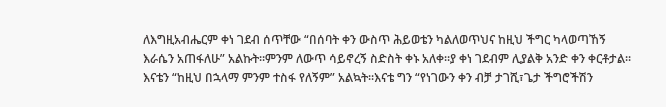ለእግዚአብሔርም ቀነ ገደብ ሰጥቸው “በሰባት ቀን ውስጥ ሕይወቴን ካልለወጥህና ከዚህ ችግር ካላወጣኸኝ እራሴን አጠፋለሁ” አልኩት፡፡ምንም ለውጥ ሳይኖረኝ ስድስት ቀኑ አለቀ፡፡ያ ቀነ ገደብም ሊያልቅ አንድ ቀን ቀርቶታል፡፡እናቴን “ከዚህ በኋላማ ምንም ተስፋ የለኝም” አልኳት፡፡እናቴ ግን “የነገውን ቀን ብቻ ታገሺ፣ጌታ ችግሮችሽን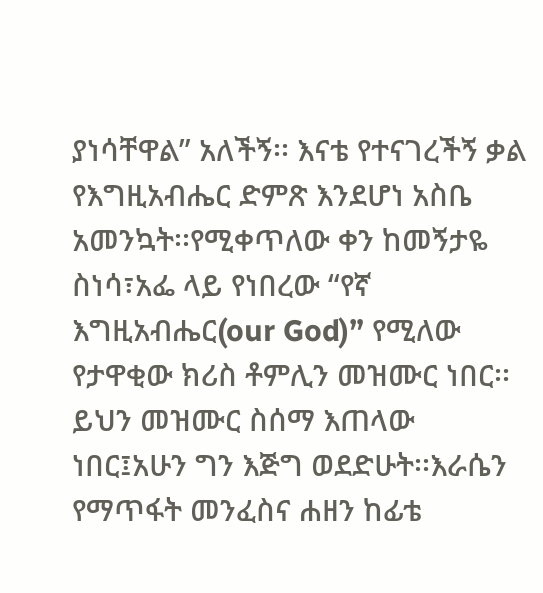ያነሳቸዋል” አለችኝ፡፡ እናቴ የተናገረችኝ ቃል የእግዚአብሔር ድምጽ እንደሆነ አስቤ አመንኳት፡፡የሚቀጥለው ቀን ከመኝታዬ ስነሳ፣አፌ ላይ የነበረው “የኛ እግዚአብሔር(our God)” የሚለው የታዋቂው ክሪስ ቶምሊን መዝሙር ነበር፡፡ይህን መዝሙር ስሰማ እጠላው ነበር፤አሁን ግን እጅግ ወደድሁት፡፡እራሴን የማጥፋት መንፈስና ሐዘን ከፊቴ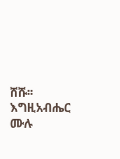ሸሹ፡፡እግዚአብሔር ሙሉ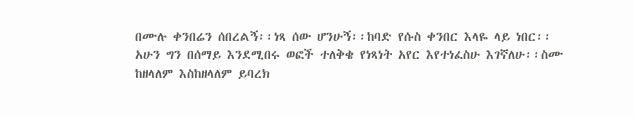በሙሉ ቀንበሬን ሰበረልኝ፡፡ነጻ ሰው ሆንሁኝ፡፡ከባድ የሱስ ቀንበር እላዬ ላይ ነበር፡፡አሁን ግን በሰማይ እንደሚበሩ ወፎች ተለቅቄ የነጻነት አየር እየተነፈስሁ እገኛለሁ፡፡ስሙ ከዘላለም እስከዘላለም ይባረክ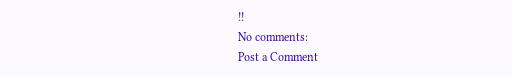!!
No comments:
Post a Comment